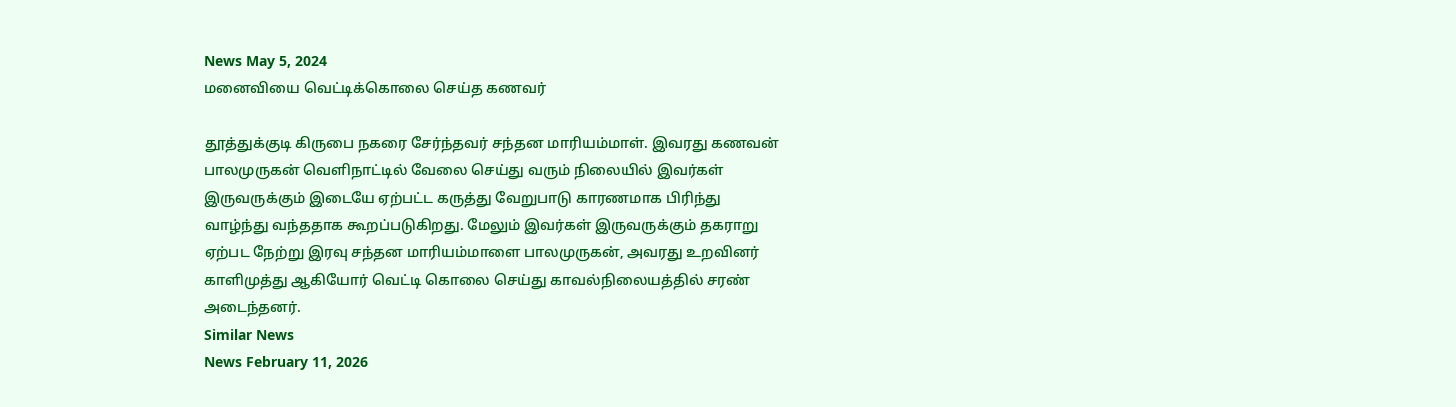News May 5, 2024
மனைவியை வெட்டிக்கொலை செய்த கணவர்

தூத்துக்குடி கிருபை நகரை சேர்ந்தவர் சந்தன மாரியம்மாள். இவரது கணவன் பாலமுருகன் வெளிநாட்டில் வேலை செய்து வரும் நிலையில் இவர்கள் இருவருக்கும் இடையே ஏற்பட்ட கருத்து வேறுபாடு காரணமாக பிரிந்து வாழ்ந்து வந்ததாக கூறப்படுகிறது. மேலும் இவர்கள் இருவருக்கும் தகராறு ஏற்பட நேற்று இரவு சந்தன மாரியம்மாளை பாலமுருகன், அவரது உறவினர் காளிமுத்து ஆகியோர் வெட்டி கொலை செய்து காவல்நிலையத்தில் சரண் அடைந்தனர்.
Similar News
News February 11, 2026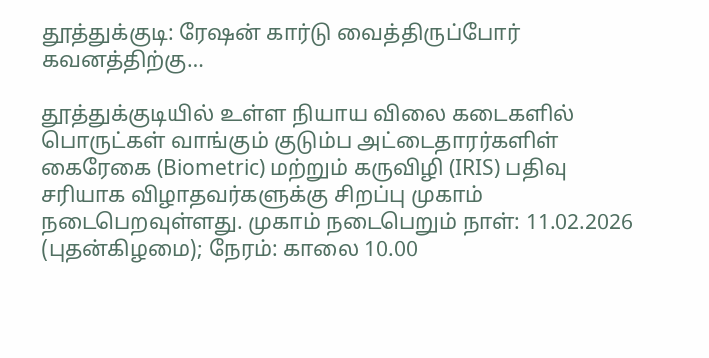தூத்துக்குடி: ரேஷன் கார்டு வைத்திருப்போர் கவனத்திற்கு…

தூத்துக்குடியில் உள்ள நியாய விலை கடைகளில் பொருட்கள் வாங்கும் குடும்ப அட்டைதாரர்களிள் கைரேகை (Biometric) மற்றும் கருவிழி (IRIS) பதிவு சரியாக விழாதவர்களுக்கு சிறப்பு முகாம் நடைபெறவுள்ளது. முகாம் நடைபெறும் நாள்: 11.02.2026 (புதன்கிழமை); நேரம்: காலை 10.00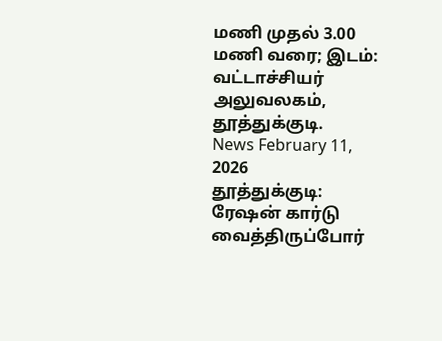மணி முதல் 3.00 மணி வரை; இடம்: வட்டாச்சியர் அலுவலகம், தூத்துக்குடி.
News February 11, 2026
தூத்துக்குடி: ரேஷன் கார்டு வைத்திருப்போர்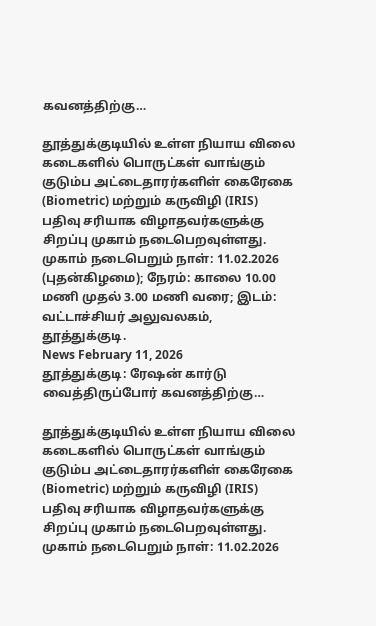கவனத்திற்கு…

தூத்துக்குடியில் உள்ள நியாய விலை கடைகளில் பொருட்கள் வாங்கும் குடும்ப அட்டைதாரர்களிள் கைரேகை (Biometric) மற்றும் கருவிழி (IRIS) பதிவு சரியாக விழாதவர்களுக்கு சிறப்பு முகாம் நடைபெறவுள்ளது. முகாம் நடைபெறும் நாள்: 11.02.2026 (புதன்கிழமை); நேரம்: காலை 10.00 மணி முதல் 3.00 மணி வரை; இடம்: வட்டாச்சியர் அலுவலகம், தூத்துக்குடி.
News February 11, 2026
தூத்துக்குடி: ரேஷன் கார்டு வைத்திருப்போர் கவனத்திற்கு…

தூத்துக்குடியில் உள்ள நியாய விலை கடைகளில் பொருட்கள் வாங்கும் குடும்ப அட்டைதாரர்களிள் கைரேகை (Biometric) மற்றும் கருவிழி (IRIS) பதிவு சரியாக விழாதவர்களுக்கு சிறப்பு முகாம் நடைபெறவுள்ளது. முகாம் நடைபெறும் நாள்: 11.02.2026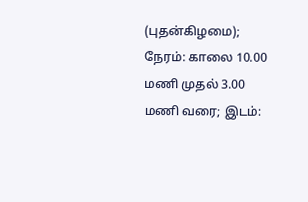(புதன்கிழமை); நேரம்: காலை 10.00 மணி முதல் 3.00 மணி வரை; இடம்: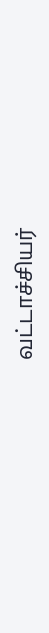வட்டாச்சியர்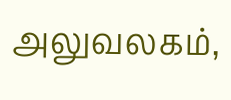அலுவலகம்,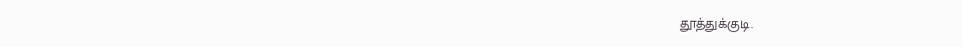தூத்துக்குடி.